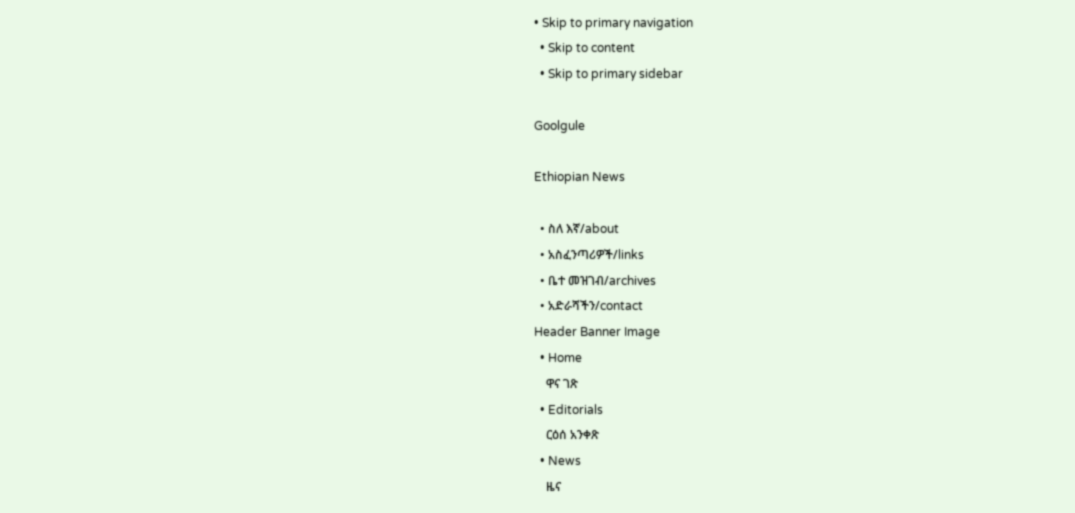• Skip to primary navigation
  • Skip to content
  • Skip to primary sidebar

Goolgule

Ethiopian News

  • ስለ እኛ/about
  • አስፈንጣሪዎች/links
  • ቤተ መዝገብ/archives
  • አድራሻችን/contact
Header Banner Image
  • Home
    ዋና ገጽ
  • Editorials
    ርዕሰ አንቀጽ
  • News
    ዜና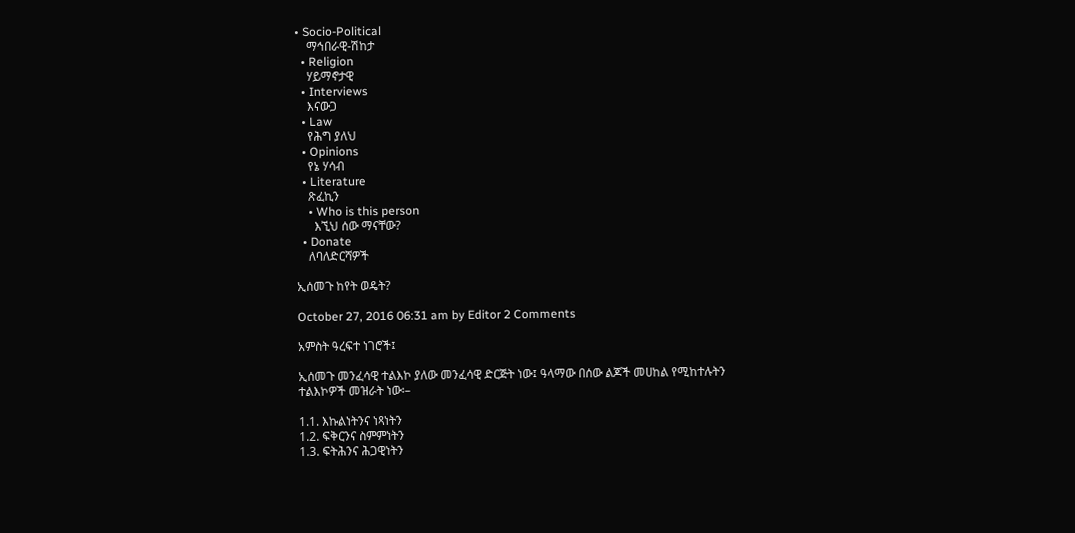• Socio-Political
    ማኅበራዊ-ሽከታ
  • Religion
    ሃይማኖታዊ
  • Interviews
    እናውጋ
  • Law
    የሕግ ያለህ
  • Opinions
    የኔ ሃሳብ
  • Literature
    ጽፈኪን
    • Who is this person
      እኚህ ሰው ማናቸው?
  • Donate
    ለባለድርሻዎች

ኢሰመጉ ከየት ወዴት?

October 27, 2016 06:31 am by Editor 2 Comments

አምስት ዓረፍተ ነገሮች፤

ኢሰመጉ መንፈሳዊ ተልእኮ ያለው መንፈሳዊ ድርጅት ነው፤ ዓላማው በሰው ልጆች መሀከል የሚከተሉትን ተልእኮዎች መዝራት ነው፡–

1.1. እኩልነትንና ነጻነትን
1.2. ፍቅርንና ስምምነትን
1.3. ፍትሕንና ሕጋዊነትን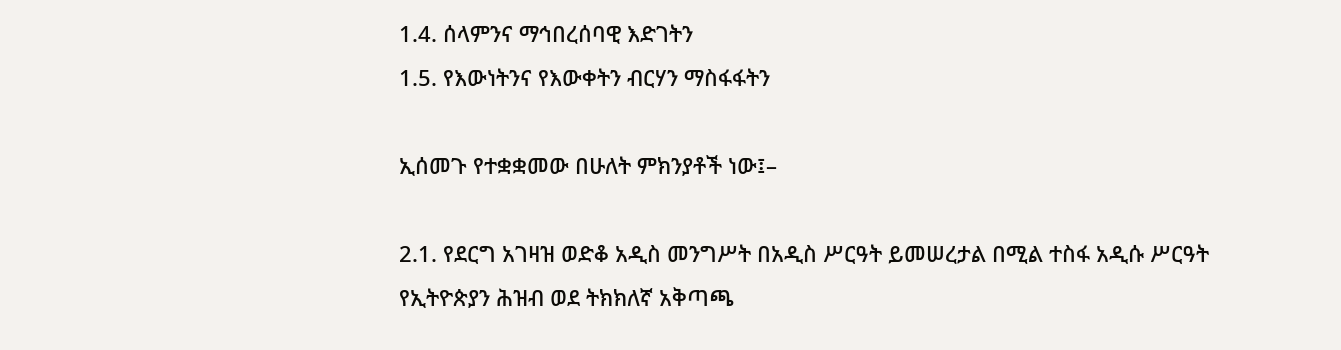1.4. ሰላምንና ማኅበረሰባዊ እድገትን
1.5. የእውነትንና የእውቀትን ብርሃን ማስፋፋትን

ኢሰመጉ የተቋቋመው በሁለት ምክንያቶች ነው፤–

2.1. የደርግ አገዛዝ ወድቆ አዲስ መንግሥት በአዲስ ሥርዓት ይመሠረታል በሚል ተስፋ አዲሱ ሥርዓት የኢትዮጵያን ሕዝብ ወደ ትክክለኛ አቅጣጫ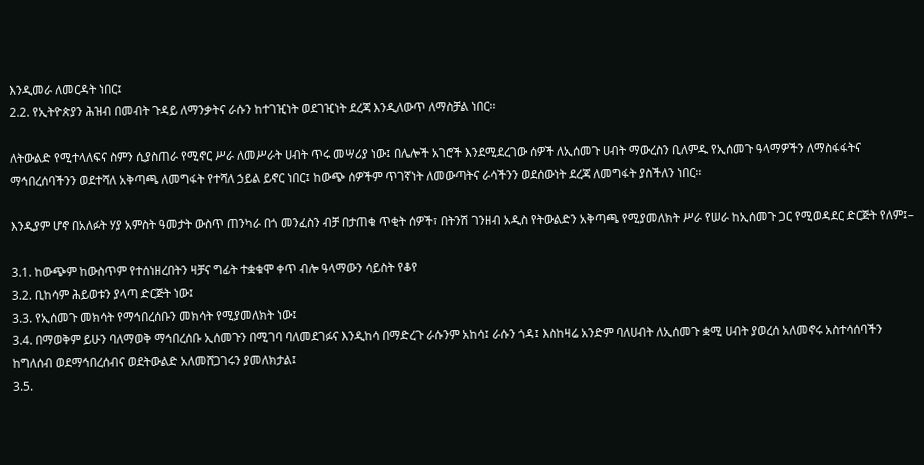እንዲመራ ለመርዳት ነበር፤
2.2. የኢትዮጵያን ሕዝብ በመብት ጉዳይ ለማንቃትና ራሱን ከተገዢነት ወደገዢነት ደረጃ እንዲለውጥ ለማስቻል ነበር፡፡

ለትውልድ የሚተላለፍና ስምን ሲያስጠራ የሚኖር ሥራ ለመሥራት ሀብት ጥሩ መሣሪያ ነው፤ በሌሎች አገሮች እንደሚደረገው ሰዎች ለኢሰመጉ ሀብት ማውረስን ቢለምዱ የኢሰመጉ ዓላማዎችን ለማስፋፋትና ማኅበረሰባችንን ወደተሻለ አቅጣጫ ለመግፋት የተሻለ ኃይል ይኖር ነበር፤ ከውጭ ሰዎችም ጥገኛነት ለመውጣትና ራሳችንን ወደሰውነት ደረጃ ለመግፋት ያስችለን ነበር፡፡

እንዲያም ሆኖ በአለፉት ሃያ አምስት ዓመታት ውስጥ ጠንካራ በጎ መንፈስን ብቻ በታጠቁ ጥቂት ሰዎች፣ በትንሽ ገንዘብ አዲስ የትውልድን አቅጣጫ የሚያመለክት ሥራ የሠራ ከኢሰመጉ ጋር የሚወዳደር ድርጅት የለም፤–

3.1. ከውጭም ከውስጥም የተሰነዘረበትን ዛቻና ግፊት ተቋቁሞ ቀጥ ብሎ ዓላማውን ሳይስት የቆየ
3.2. ቢከሳም ሕይወቱን ያላጣ ድርጅት ነው፤
3.3. የኢሰመጉ መክሳት የማኅበረሰቡን መክሳት የሚያመለክት ነው፤
3.4. በማወቅም ይሁን ባለማወቅ ማኅበረሰቡ ኢሰመጉን በሚገባ ባለመደገፉና እንዲከሳ በማድረጉ ራሱንም አከሳ፤ ራሱን ጎዳ፤ እስከዛሬ አንድም ባለሀብት ለኢሰመጉ ቋሚ ሀብት ያወረሰ አለመኖሩ አስተሳሰባችን ከግለሰብ ወደማኅበረሰብና ወደትውልድ አለመሸጋገሩን ያመለክታል፤
3.5.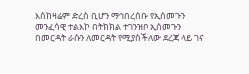እስከዛሬም ድረስ ቢሆን ማኅበረሰቡ የኢሰመጉን መንፈሳዊ ተልእኮ በትክክል ተገንዝቦ ኢሰመጉን በመርዳት ራሱን ለመርዳት የሚያስችለው ደረጃ ላይ ገና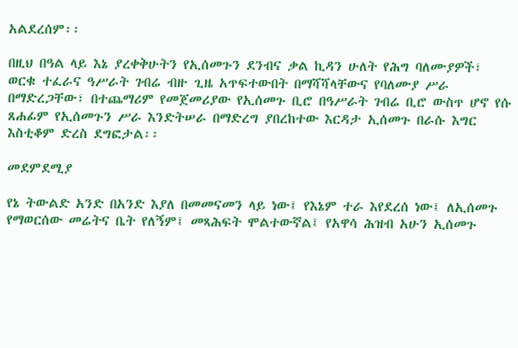አልደረሰም፡፡

በዚህ በዓል ላይ እኔ ያረቀቅሁትን የኢሰመጉን ደንብና ቃል ኪዳን ሁለት የሕግ ባለሙያዎች፣ ወርቁ ተፈራና ዓሥራት ገብሬ ብዙ ጊዜ አጥፍተውበት በማሻሻላቸውና የባለሙያ ሥራ በማድረጋቸው፣ በተጨማሪም የመጀመሪያው የኢሰመጉ ቢሮ በዓሥራት ገብሬ ቢሮ ውስጥ ሆኖ የሱ ጸሐፊም የኢሰመጉን ሥራ እንድትሠራ በማድረግ ያበረከተው እርዳታ ኢሰመጉ በራሱ እግር እስቲቆም ድረስ ደግፎታል፡፡

መደምደሚያ

የኔ ትውልድ አንድ በአንድ እያለ በመመናመን ላይ ነው፤ የእኔም ተራ እየደረሰ ነው፤ ለኢሰመጉ የማወርሰው መሬትና ቤት የለኝም፤ መጻሕፍት ሞልተውኛል፤ የአዋሳ ሕዝብ አሁን ኢሰመጉ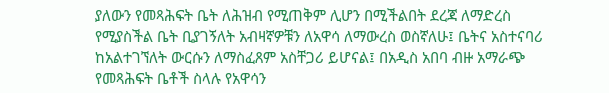ያለውን የመጻሕፍት ቤት ለሕዝብ የሚጠቅም ሊሆን በሚችልበት ደረጃ ለማድረስ የሚያስችል ቤት ቢያገኝለት አብዛኛዎቹን ለአዋሳ ለማውረስ ወስኛለሁ፤ ቤትና አስተናባሪ ከአልተገኘለት ውርሱን ለማስፈጸም አስቸጋሪ ይሆናል፤ በአዲስ አበባ ብዙ አማራጭ የመጻሕፍት ቤቶች ስላሉ የአዋሳን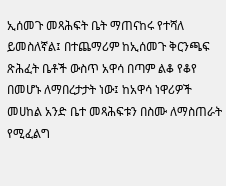ኢሰመጉ መጻሕፍት ቤት ማጠናከሩ የተሻለ ይመስለኛል፤ በተጨማሪም ከኢሰመጉ ቅርንጫፍ ጽሕፈት ቤቶች ውስጥ አዋሳ በጣም ልቆ የቆየ በመሆኑ ለማበረታታት ነው፤ ከአዋሳ ነዋሪዎች መሀከል አንድ ቤተ መጻሕፍቱን በስሙ ለማስጠራት የሚፈልግ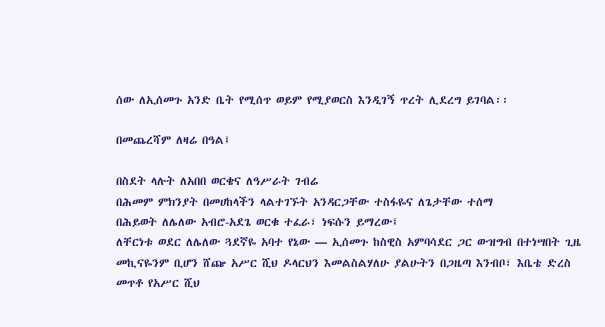ሰው ለኢሰመጉ አንድ ቤት የሚሰጥ ወይም የሚያወርስ እንዲገኝ ጥረት ሊደረግ ይገባል፡፡

በመጨረሻም ለዛሬ በዓል፤

በስደት ላሉት ለአበበ ወርቄና ለዓሥራት ገብሬ
በሕመም ምክንያት በመሀከላችን ላልተገኙት አንዳርጋቸው ተስፋዬና ለጌታቸው ተሰማ
በሕይወት ለሌለው አብሮ-አደጌ ወርቁ ተፈራ፣ ነፍሱን ይማረው፤
ለቸርነቱ ወደር ለሌለው ጓደኛዬ አባተ የኔው — ኢሰመጉ ከስዊስ አምባሳደር ጋር ውዝግብ በተነሣበት ጊዜ መኪናዬንም ቢሆን ሸጬ አሥር ሺህ ዶላርህን እመልስልሃለሁ ያልሁትን በጋዜጣ እንብቦ፣ እቤቴ ድረስ መጥቶ የአሥር ሺህ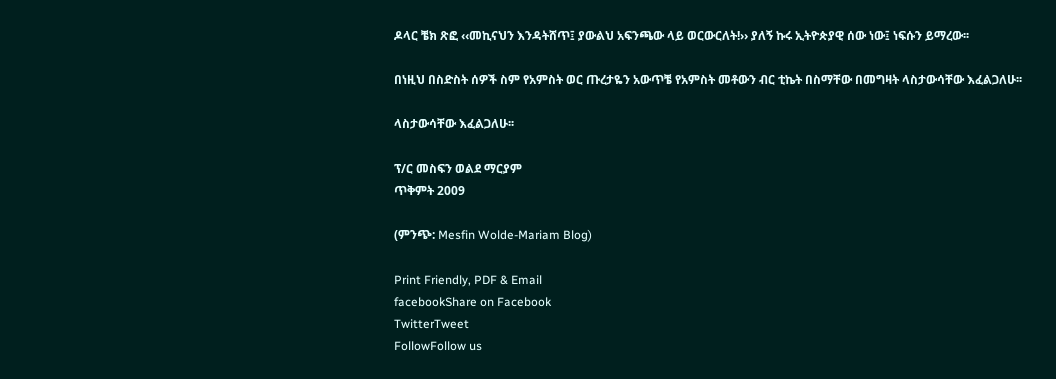ዶላር ቼክ ጽፎ ‹‹መኪናህን እንዳትሸጥ፤ ያውልህ አፍንጫው ላይ ወርውርለት!›› ያለኝ ኩሩ ኢትዮጵያዊ ሰው ነው፤ ነፍሱን ይማረው፡፡

በነዚህ በስድስት ሰዎች ስም የአምስት ወር ጡረታዬን አውጥቼ የአምስት መቶውን ብር ቲኬት በስማቸው በመግዛት ላስታውሳቸው እፈልጋለሁ፡፡

ላስታውሳቸው እፈልጋለሁ፡፡

ፕ/ር መስፍን ወልደ ማርያም
ጥቅምት 2009

(ምንጭ: Mesfin Wolde-Mariam Blog)

Print Friendly, PDF & Email
facebookShare on Facebook
TwitterTweet
FollowFollow us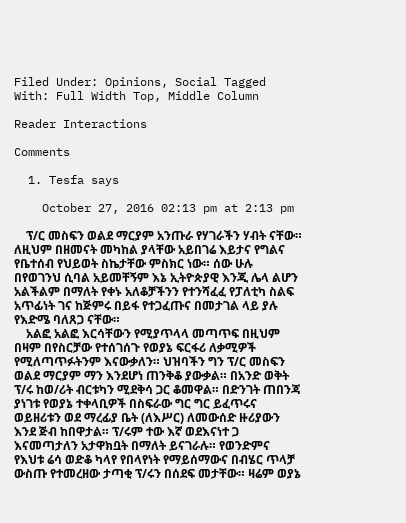Filed Under: Opinions, Social Tagged With: Full Width Top, Middle Column

Reader Interactions

Comments

  1. Tesfa says

    October 27, 2016 02:13 pm at 2:13 pm

    ፕ/ር መስፍን ወልደ ማርያም አንጡራ የሃገራችን ሃብት ናቸው። ለዚህም በዘመናት መካከል ያላቸው አይበገሬ እይታና የግልና የቤተሰብ የህይወት ስኬታቸው ምስክር ነው። ሰው ሁሉ በየወገንህ ሲባል አይመቸኝም እኔ ኢትዮጵያዊ እንጂ ሌላ ልሆን አልችልም በማለት የቀኑ አለቆቻችንን የተንሻፈፈ የፓለቲካ ስልፍ አጥፊነት ገና ከጅምሩ በይፋ የተጋፈጡና በመታገል ላይ ያሉ የእድሜ ባለጸጋ ናቸው።
    አልፎ አልፎ እርሳቸውን የሚያጥላላ መጣጥፍ በዚህም በዛም በየስርቻው የተሰገሰጉ የወያኔ ፍርፋሪ ለቃሚዎች የሚለጣጥፉትንም እናውቃለን። ህዝባችን ግን ፕ/ር መስፍን ወልደ ማርያም ማን እንደሆነ ጠንቅቆ ያውቃል። በአንድ ወቅት ፕ/ሩ ከወ/ሪት ብርቱካን ሚደቅሳ ጋር ቆመዋል። በድንገት ጠበንጃ ያነገቱ የወያኔ ተቀላቢዎች በስፍራው ግር ግር ይፈጥሩና ወይዘሪቱን ወደ ማረፊያ ቤት (ለእሥር) ለመውሰድ ዙሪያውን እንደ ጅብ ከበዋታል። ፕ/ሩም ተው እኛ ወደእናነተ ጋ እናመጣታለን አታዋክቧት በማለት ይናገራሉ። የወንድምና የእህቱ ሬሳ ወድቆ ካላየ የበላየነት የማይሰማውና በብሄር ጥላቻ ውስጡ የተመረዘው ታጣቂ ፕ/ሩን በሰደፍ መታቸው። ዛሬም ወያኔ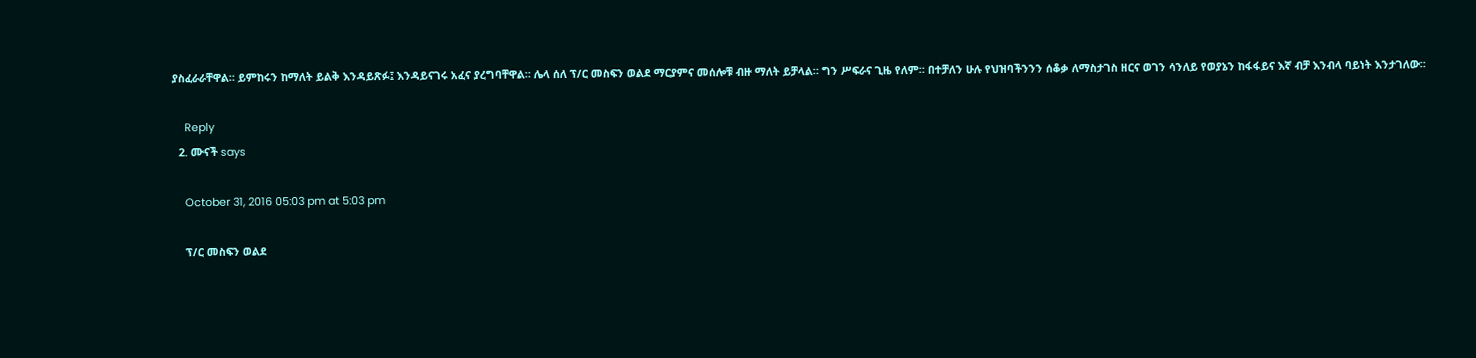ያስፈራራቸዋል። ይምከሩን ከማለት ይልቅ እንዳይጽፉ፤ እንዳይናገሩ አፈና ያረግባቸዋል። ሌላ ሰለ ፕ/ር መስፍን ወልደ ማርያምና መሰሎቹ ብዙ ማለት ይቻላል። ግን ሥፍራና ጊዜ የለም። በተቻለን ሁሉ የህዝባችንንን ሰቆቃ ለማስታገስ ዘርና ወገን ሳንለይ የወያኔን ከፋፋይና እኛ ብቻ እንብላ ባይነት እንታገለው።

    Reply
  2. ሙናች says

    October 31, 2016 05:03 pm at 5:03 pm

    ፕ/ር መስፍን ወልደ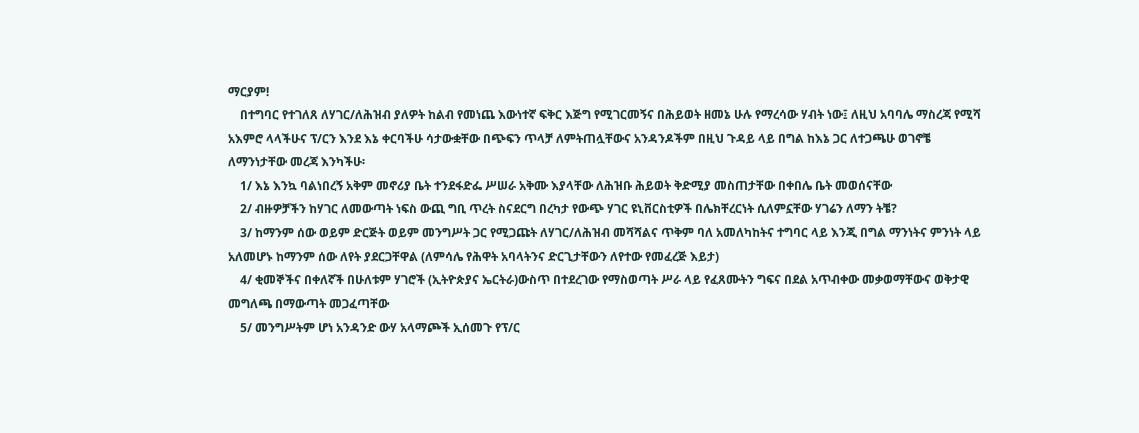ማርያም!
    በተግባር የተገለጸ ለሃገር/ለሕዝብ ያለዎት ከልብ የመነጨ እውነተኛ ፍቅር እጅግ የሚገርመኝና በሕይወት ዘመኔ ሁሉ የማረሳው ሃብት ነው፤ ለዚህ አባባሌ ማስረጃ የሚሻ አእምሮ ላላችሁና ፕ/ርን እንደ እኔ ቀርባችሁ ሳታውቋቸው በጭፍን ጥላቻ ለምትጠሏቸውና አንዳንዶችም በዚህ ጉዳይ ላይ በግል ከእኔ ጋር ለተጋጫሁ ወገኖቼ ለማንነታቸው መረጃ እንካችሁ፡
    1/ እኔ እንኳ ባልነበረኝ አቅም መኖሪያ ቤት ተንደፋድፌ ሥሠራ አቅሙ እያላቸው ለሕዝቡ ሕይወት ቅድሚያ መስጠታቸው በቀበሌ ቤት መወሰናቸው
    2/ ብዙዎቻችን ከሃገር ለመውጣት ነፍስ ውጪ ግቢ ጥረት ስናደርግ በረካታ የውጭ ሃገር ዩኒቨርስቲዎች በሌክቸረርነት ሲለምኗቸው ሃገሬን ለማን ትቼ?
    3/ ከማንም ሰው ወይም ድርጅት ወይም መንግሥት ጋር የሚጋጩት ለሃገር/ለሕዝብ መሻሻልና ጥቅም ባለ አመለካከትና ተግባር ላይ እንጂ በግል ማንነትና ምንነት ላይ አለመሆኑ ከማንም ሰው ለየት ያደርጋቸዋል (ለምሳሌ የሕዋት አባላትንና ድርጊታቸውን ለየተው የመፈረጅ እይታ)
    4/ ቂመኞችና በቀለኛች በሁለቱም ሃገሮች (ኢትዮጵያና ኤርትራ)ውስጥ በተደረገው የማስወጣት ሥራ ላይ የፈጸሙትን ግፍና በደል አጥብቀው መቃወማቸውና ወቅታዊ መግለጫ በማውጣት መጋፈጣቸው
    5/ መንግሥትም ሆነ አንዳንድ ውሃ አላማጮች ኢሰመጉ የፕ/ር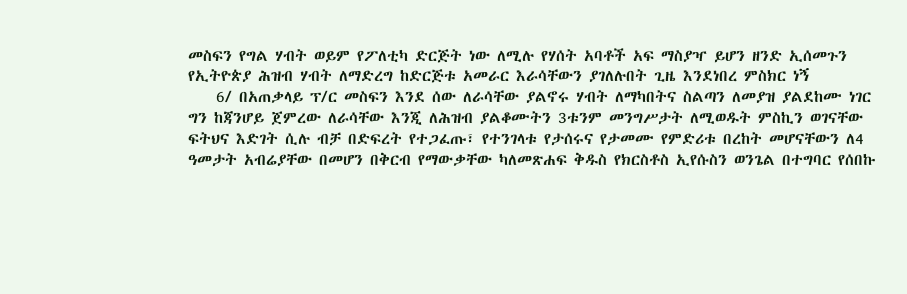መስፍን የግል ሃብት ወይም የፖለቲካ ድርጅት ነው ለሚሉ የሃሰት አባቶች አፍ ማስያዣ ይሆን ዘንድ ኢሰመጉን የኢትዮጵያ ሕዝብ ሃብት ለማድረግ ከድርጅቱ አመራር እራሳቸውን ያገለሉበት ጊዜ እንደነበረ ምስክር ነኝ
    6/ በአጠቃላይ ፕ/ር መስፍን እንደ ሰው ለራሳቸው ያልኖሩ ሃብት ለማካበትና ስልጣን ለመያዝ ያልደከሙ ነገር ግን ከጃንሆይ ጀምረው ለራሳቸው እንጂ ለሕዝብ ያልቆሙትን 3ቱንም መንግሥታት ለሚወዱት ምስኪን ወገናቸው ፍትህና እድገት ሲሉ ብቻ በድፍረት የተጋፈጡ፣ የተንገላቱ የታሰሩና የታመሙ የምድሪቱ በረከት መሆናቸውን ለ4 ዓመታት አብሬያቸው በመሆን በቅርብ የማውቃቸው ካለመጽሐፍ ቅዱስ የክርስቶስ ኢየሱስን ወንጌል በተግባር የሰበኩ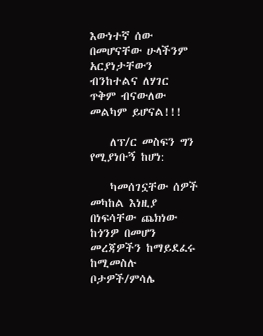እውነተኛ ሰው በመሆናቸው ሁላችንም አርያነታቸውን ብንከተልና ለሃገር ጥቅም ብናውለው መልካም ይሆናል!!!

    ለፕ/ር መስፍን ግን የሚያነቡኝ ከሆነ:

    ካመሰገኗቸው ሰዎች መካከል እነዚያ በነፍሳቸው ጨክነው ከጎንዎ በመሆን መረጃዎችን ከማይደፈሩ ከሚመስሉ ቦታዎች/ምሳሌ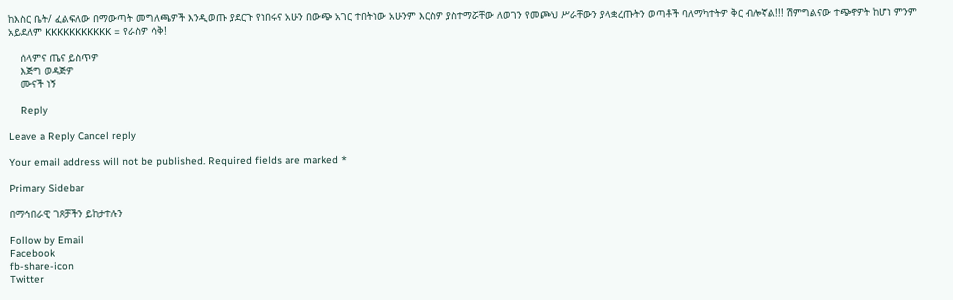ከእስር ቤት/ ፈልፍለው በማውጣት መግለጫዎች እንዲወጡ ያደርጉ የነበሩና አሁን በውጭ አገር ተበትነው አሁንም እርስዎ ያስተማሯቸው ለወገን የመጮህ ሥራቸውን ያላቋረጡትን ወጣቶች ባለማካተትዎ ቅር ብሎኛል!!! ሽምግልናው ተጭኖዎት ከሆነ ምንም አይደለም KKKKKKKKKKK = የራስዎ ሳቅ!

    ሰላምና ጤና ይስጥዎ
    እጅግ ወዳጅዎ
    ሙናች ነኝ

    Reply

Leave a Reply Cancel reply

Your email address will not be published. Required fields are marked *

Primary Sidebar

በማኅበራዊ ገጾቻችን ይከታተሉን

Follow by Email
Facebook
fb-share-icon
Twitter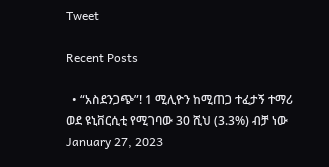Tweet

Recent Posts

  • “አስደንጋጭ”! 1 ሚሊዮን ከሚጠጋ ተፈታኝ ተማሪ ወደ ዩኒቨርሲቲ የሚገባው 30 ሺህ (3.3%) ብቻ ነው  January 27, 2023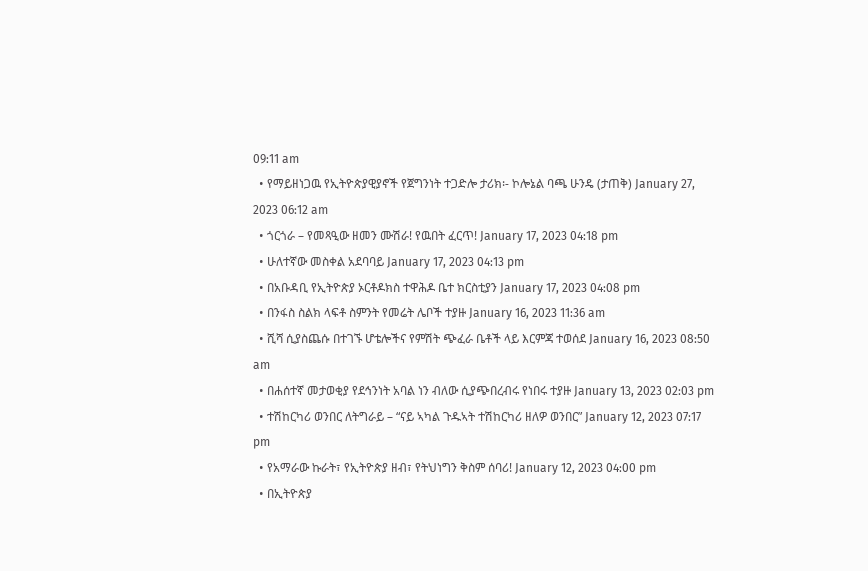09:11 am
  • የማይዘነጋዉ የኢትዮጵያዊያኖች የጀግንነት ተጋድሎ ታሪክ፡- ኮሎኔል ባጫ ሁንዴ (ታጠቅ) January 27, 2023 06:12 am
  • ጎርጎራ – የመጻዒው ዘመን ሙሽራ! የዉበት ፈርጥ! January 17, 2023 04:18 pm
  • ሁለተኛው መስቀል አደባባይ January 17, 2023 04:13 pm
  • በአቡዳቢ የኢትዮጵያ ኦርቶዶክስ ተዋሕዶ ቤተ ክርስቲያን January 17, 2023 04:08 pm
  • በንፋስ ስልክ ላፍቶ ስምንት የመሬት ሌቦች ተያዙ January 16, 2023 11:36 am
  • ሺሻ ሲያስጨሱ በተገኙ ሆቴሎችና የምሽት ጭፈራ ቤቶች ላይ እርምጃ ተወሰደ January 16, 2023 08:50 am
  • በሐሰተኛ መታወቂያ የደኅንነት አባል ነን ብለው ሲያጭበረብሩ የነበሩ ተያዙ January 13, 2023 02:03 pm
  • ተሽከርካሪ ወንበር ለትግራይ – “ናይ ኣካል ጉዱኣት ተሽከርካሪ ዘለዎ ወንበር” January 12, 2023 07:17 pm
  • የአማራው ኩራት፣ የኢትዮጵያ ዘብ፣ የትህነግን ቅስም ሰባሪ! January 12, 2023 04:00 pm
  • በኢትዮጵያ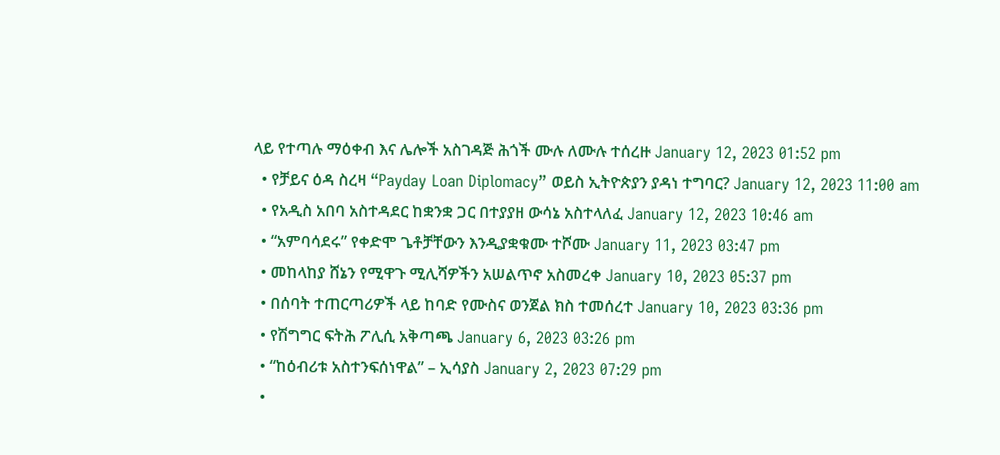ላይ የተጣሉ ማዕቀብ እና ሌሎች አስገዳጅ ሕጎች ሙሉ ለሙሉ ተሰረዙ January 12, 2023 01:52 pm
  • የቻይና ዕዳ ስረዛ “Payday Loan Diplomacy” ወይስ ኢትዮጵያን ያዳነ ተግባር? January 12, 2023 11:00 am
  • የአዲስ አበባ አስተዳደር ከቋንቋ ጋር በተያያዘ ውሳኔ አስተላለፈ January 12, 2023 10:46 am
  • “አምባሳደሩ” የቀድሞ ጌቶቻቸውን እንዲያቋቁሙ ተሾሙ January 11, 2023 03:47 pm
  • መከላከያ ሸኔን የሚዋጉ ሚሊሻዎችን አሠልጥኖ አስመረቀ January 10, 2023 05:37 pm
  • በሰባት ተጠርጣሪዎች ላይ ከባድ የሙስና ወንጀል ክስ ተመሰረተ January 10, 2023 03:36 pm
  • የሽግግር ፍትሕ ፖሊሲ አቅጣጫ January 6, 2023 03:26 pm
  • “ከዕብሪቱ አስተንፍሰነዋል” – ኢሳያስ January 2, 2023 07:29 pm
  •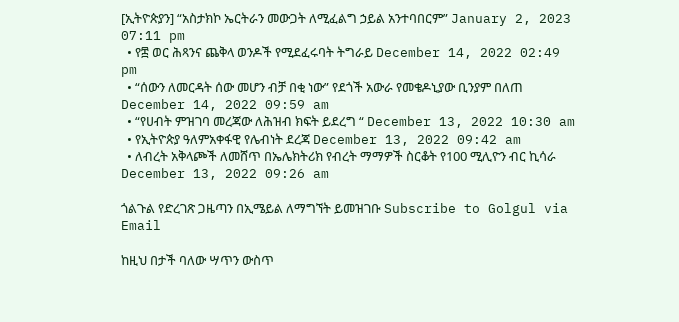[ኢትዮጵያን] “አስታክኮ ኤርትራን መውጋት ለሚፈልግ ኃይል አንተባበርም” January 2, 2023 07:11 pm
  • የ፰ ወር ሕጻንና ጨቅላ ወንዶች የሚደፈሩባት ትግራይ December 14, 2022 02:49 pm
  • “ሰውን ለመርዳት ሰው መሆን ብቻ በቂ ነው” የደጎች አውራ የመቄዶኒያው ቢንያም በለጠ December 14, 2022 09:59 am
  • “የሀብት ምዝገባ መረጃው ለሕዝብ ክፍት ይደረግ “ December 13, 2022 10:30 am
  • የኢትዮጵያ ዓለምአቀፋዊ የሌብነት ደረጃ December 13, 2022 09:42 am
  • ለብረት አቅላጮች ለመሸጥ በኤሌክትሪክ የብረት ማማዎች ስርቆት የ100 ሚሊዮን ብር ኪሳራ December 13, 2022 09:26 am

ጎልጉል የድረገጽ ጋዜጣን በኢሜይል ለማግኘት ይመዝገቡ Subscribe to Golgul via Email

ከዚህ በታች ባለው ሣጥን ውስጥ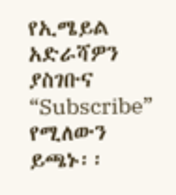የኢሜይል አድራሻዎን ያስገቡና “Subscribe” የሚለውን ይጫኑ፡፡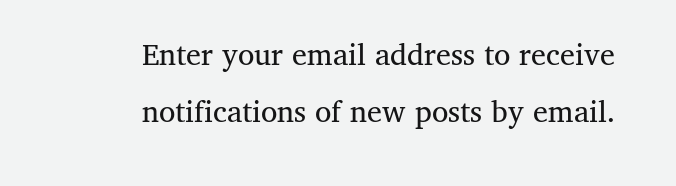Enter your email address to receive notifications of new posts by email.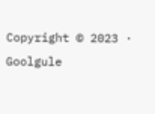Copyright © 2023 · Goolgule